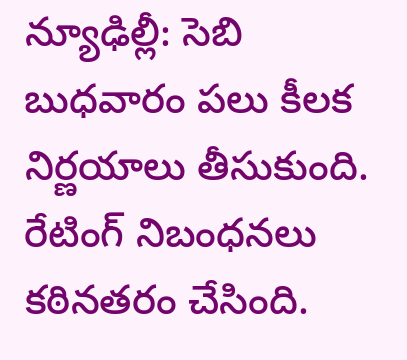న్యూఢిల్లీ: సెబి బుధవారం పలు కీలక నిర్ణయాలు తీసుకుంది. రేటింగ్ నిబంధనలు కఠినతరం చేసింది.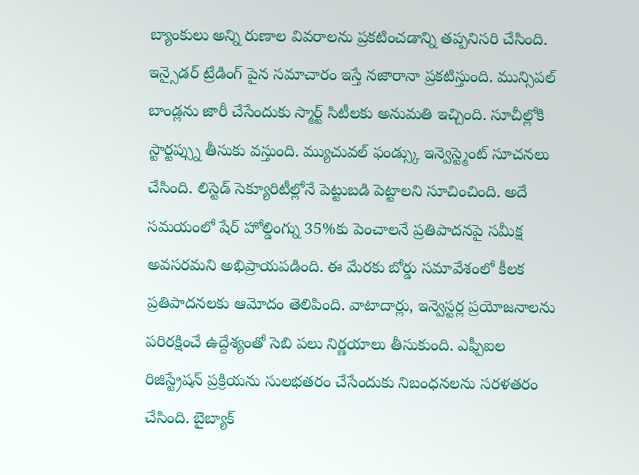బ్యాంకులు అన్ని రుణాల వివరాలను ప్రకటించడాన్ని తప్పనిసరి చేసింది. ఇన్సైడర్ ట్రేడింగ్ పైన సమాచారం ఇస్తే నజారానా ప్రకటిస్తుంది. మున్సిపల్ బాండ్లను జారీ చేసేందుకు స్మార్ట్ సిటీలకు అనుమతి ఇచ్చింది. సూచీల్లోకి స్టార్టప్స్ను తీసుకు వస్తుంది. మ్యుచువల్ ఫండ్స్కు ఇన్వెస్ట్మెంట్ సూచనలు చేసింది. లిస్టెడ్ సెక్యూరిటీల్లోనే పెట్టుబడి పెట్టాలని సూచించింది. అదే సమయంలో షేర్ హోల్డింగ్ను 35%కు పెంచాలనే ప్రతిపాదనపై సమీక్ష అవసరమని అభిప్రాయపడింది. ఈ మేరకు బోర్డు సమావేశంలో కీలక ప్రతిపాదనలకు ఆమోదం తెలిపింది. వాటాదార్లు, ఇన్వెస్టర్ల ప్రయోజనాలను పరిరక్షించే ఉద్దేశ్యంతో సెబి పలు నిర్ణయాలు తీసుకుంది. ఎఫ్పీఐల రిజిస్ట్రేషన్ ప్రక్రియను సులభతరం చేసేందుకు నిబంధనలను సరళతరం చేసింది. బైబ్యాక్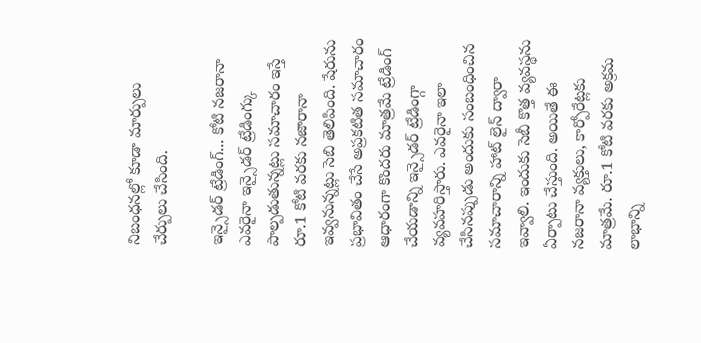నిబంధనల్లో కూడా మార్పులు చేర్పులు చేసింది.

ఇన్సైడర్ ట్రేడింగ్... కోటి నజరానా
ఎవరైనా ఇన్సైడర్ ట్రేడింగ్కు పాల్పడుతున్నట్లు సమాచారం ఇస్తే రూ.1 కోటి వరకు నజారానా ఇవ్వనున్నట్లు సెబి తెలిపింది. షేరును ప్రభావితం చేసే అప్రకటిత సమాచారం ఆధారంగా కొందరు మాత్రమే ట్రేడింగ్ చేయడాన్ని ఇన్సైడర్ ట్రేడింగ్గా వ్యవహరిస్తారు. ఎవరైనా ఇలా చేసినప్పుడు అందుకు సంబంధించిన సమాచారాన్ని హాట్ లైన్ ద్వారా ఇవ్వాలి. ఇందుకు సెబీ కొత్త వ్యవస్థను ఏర్పాటు చేస్తుంది. అయితే ఈ నజరానా వ్యక్తులు, కార్పోరేట్లకు మాత్రమే. రూ.1 కోటి వరకు అక్రమ లాభాన్ని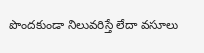పొందకుండా నిలువరిస్తే లేదా వసూలు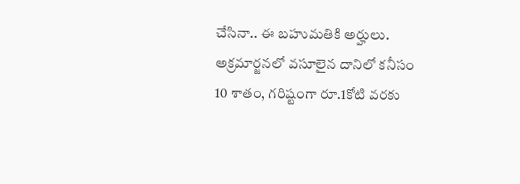చేసినా.. ఈ బహుమతికి అర్హులు. అక్రమార్జనలో వసూలైన దానిలో కనీసం 10 శాతం, గరిష్టంగా రూ.1కోటి వరకు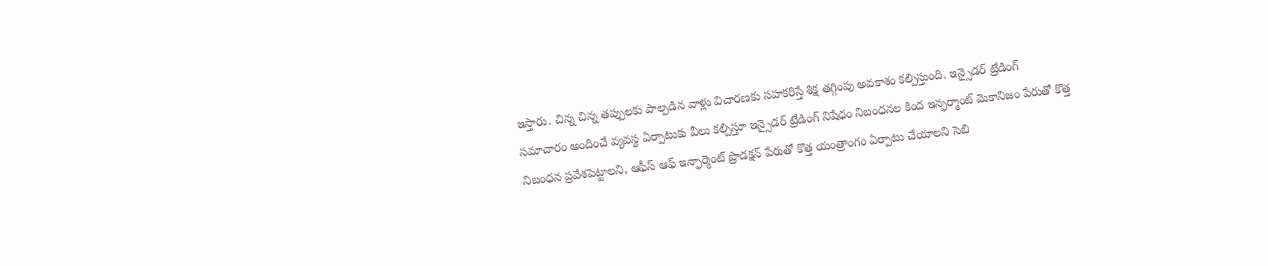ఇస్తారు. చిన్న చిన్న తప్పులకు పాల్పడిన వాళ్లు విచారణకు సహకరిస్తే శిక్ష తగ్గింపు అవకాశం కల్పిస్తుంది. ఇన్సైడర్ ట్రేడింగ్ సమాచారం అందించే వ్యవస్థ ఏర్పాటుకు వీలు కల్పిస్తూ ఇన్సైడర్ ట్రేడింగ్ నిషేధం నిబంధనల కింద ఇన్ఫర్మాంట్ మెకానిజం పేరుతో కొత్త నిబంధన ప్రవేశపెట్టాలని, ఆఫీస్ ఆఫ్ ఇన్ఫార్మెంట్ ప్రొడక్షన్ పేరుతో కొత్త యంత్రాంగం ఏర్పాటు చేయాలని సెబి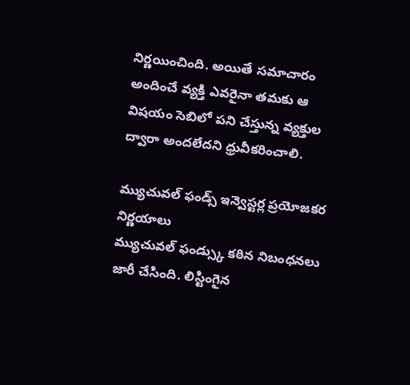నిర్ణయించింది. అయితే సమాచారం అందించే వ్యక్తి ఎవరైనా తమకు ఆ విషయం సెబిలో పని చేస్తున్న వ్యక్తుల ద్వారా అందలేదని ధ్రువీకరించాలి.

మ్యుచువల్ ఫండ్స్ ఇన్వెస్టర్ల ప్రయోజకర నిర్ణయాలు
మ్యుచువల్ ఫండ్స్కు కఠిన నిబంధనలు జారీ చేసింది. లిస్టింగైన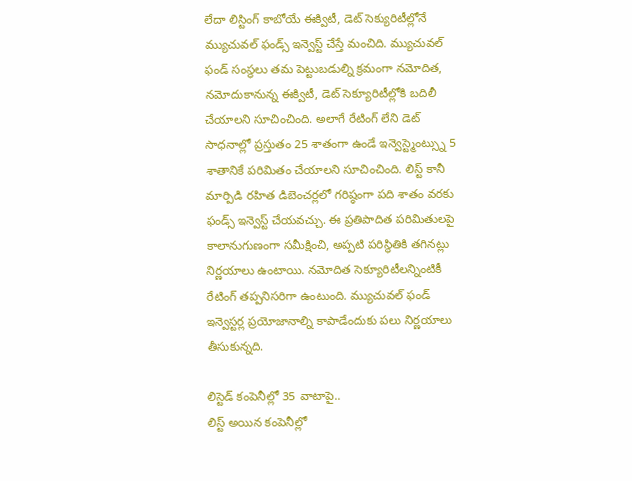లేదా లిస్టింగ్ కాబోయే ఈక్విటీ, డెట్ సెక్యురిటీల్లోనే మ్యుచువల్ ఫండ్స్ ఇన్వెస్ట్ చేస్తే మంచిది. మ్యుచువల్ ఫండ్ సంస్థలు తమ పెట్టుబడుల్ని క్రమంగా నమోదిత, నమోదుకానున్న ఈక్విటీ, డెట్ సెక్యూరిటీల్లోకి బదిలీ చేయాలని సూచించింది. అలాగే రేటింగ్ లేని డెట్ సాధనాల్లో ప్రస్తుతం 25 శాతంగా ఉండే ఇన్వెస్ట్మెంట్స్ను 5 శాతానికే పరిమితం చేయాలని సూచించింది. లిస్ట్ కానీ మార్పిడి రహిత డిబెంచర్లలో గరిష్ఠంగా పది శాతం వరకు ఫండ్స్ ఇన్వెస్ట్ చేయవచ్చు. ఈ ప్రతిపాదిత పరిమితులపై కాలానుగుణంగా సమీక్షించి, అప్పటి పరిస్థితికి తగినట్లు నిర్ణయాలు ఉంటాయి. నమోదిత సెక్యూరిటీలన్నింటికీ రేటింగ్ తప్పనిసరిగా ఉంటుంది. మ్యుచువల్ ఫండ్ ఇన్వెస్టర్ల ప్రయోజానాల్ని కాపాడేందుకు పలు నిర్ణయాలు తీసుకున్నది.

లిస్టెడ్ కంపెనీల్లో 35 వాటాపై..
లిస్ట్ అయిన కంపెనీల్లో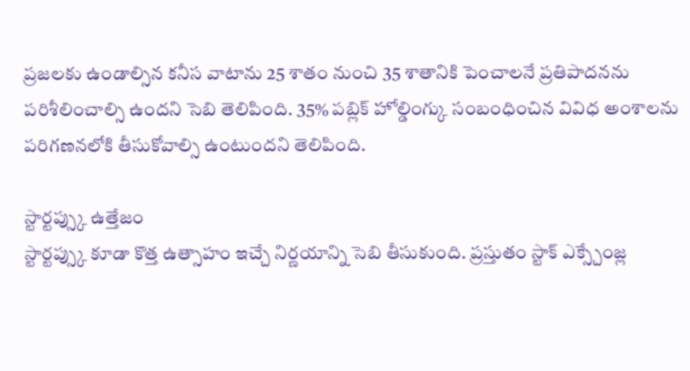ప్రజలకు ఉండాల్సిన కనీస వాటాను 25 శాతం నుంచి 35 శాతానికి పెంచాలనే ప్రతిపాదనను పరిశీలించాల్సి ఉందని సెబి తెలిపింది. 35% పబ్లిక్ హోల్డింగ్కు సంబంధించిన వివిధ అంశాలను పరిగణనలోకి తీసుకోవాల్సి ఉంటుందని తెలిపింది.

స్టార్టప్స్కు ఉత్తేజం
స్టార్టప్స్కు కూడా కొత్త ఉత్సాహం ఇచ్చే నిర్ణయాన్ని సెబి తీసుకుంది. ప్రస్తుతం స్టాక్ ఎక్స్చేంజ్ల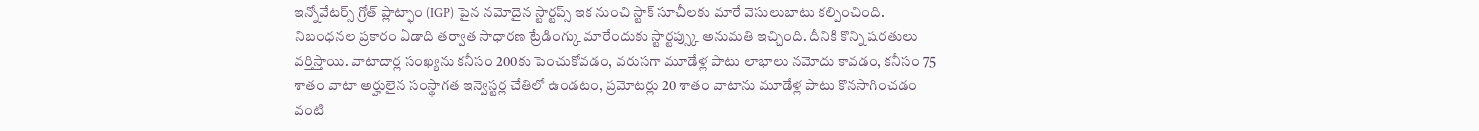ఇన్నోవేటర్స్ గ్రోత్ ప్లాట్ఫాం (IGP) పైన నమోదైన స్టార్టప్స్ ఇక నుంచి స్టాక్ సూచీలకు మారే వెసులుబాటు కల్పించింది. నిబంధనల ప్రకారం ఏడాది తర్వాత సాధారణ ట్రేడింగ్కు మారేందుకు స్టార్టప్స్కు అనుమతి ఇచ్చింది. దీనికి కొన్ని షరతులు వర్తిస్తాయి. వాటాదార్ల సంఖ్యను కనీసం 200కు పెంచుకోవడం, వరుసగా మూడేళ్ల పాటు లాభాలు నమోదు కావడం, కనీసం 75 శాతం వాటా అర్హులైన సంస్థాగత ఇన్వెస్టర్ల చేతిలో ఉండటం, ప్రమోటర్లు 20 శాతం వాటాను మూడేళ్ల పాటు కొనసాగించడం వంటి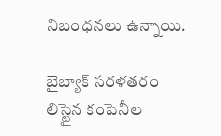నిబంధనలు ఉన్నాయి.

బైబ్యాక్ సరళతరం
లిస్టైన కంపెనీల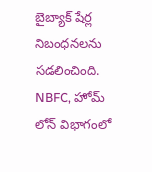బైబ్యాక్ షేర్ల నిబంధనలను సడలించింది. NBFC, హోమ్ లోన్ విభాగంలో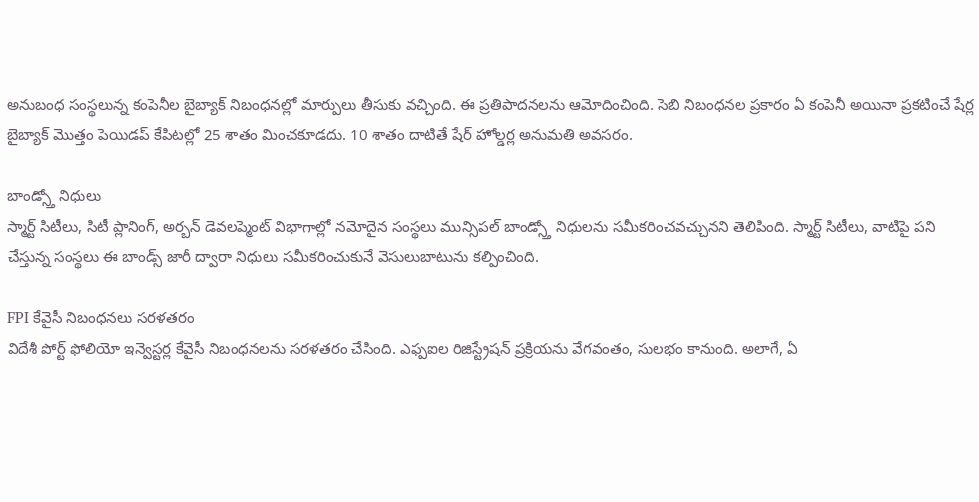అనుబంధ సంస్థలున్న కంపెనీల బైబ్యాక్ నిబంధనల్లో మార్పులు తీసుకు వచ్చింది. ఈ ప్రతిపాదనలను ఆమోదించింది. సెబి నిబంధనల ప్రకారం ఏ కంపెనీ అయినా ప్రకటించే షేర్ల బైబ్యాక్ మొత్తం పెయిడప్ కేపిటల్లో 25 శాతం మించకూడదు. 10 శాతం దాటితే షేర్ హోల్డర్ల అనుమతి అవసరం.

బాండ్స్తో నిధులు
స్మార్ట్ సిటీలు, సిటీ ప్లానింగ్, అర్బన్ డెవలప్మెంట్ విభాగాల్లో నమోదైన సంస్థలు మున్సిపల్ బాండ్స్తో నిధులను సమీకరించవచ్చునని తెలిపింది. స్మార్ట్ సిటీలు, వాటిపై పని చేస్తున్న సంస్థలు ఈ బాండ్స్ జారీ ద్వారా నిధులు సమీకరించుకునే వెసులుబాటును కల్పించింది.

FPI కేవైసీ నిబంధనలు సరళతరం
విదేశీ పోర్ట్ ఫోలియో ఇన్వెస్టర్ల కేవైసీ నిబంధనలను సరళతరం చేసింది. ఎఫ్పఐల రిజిస్ట్రేషన్ ప్రక్రియను వేగవంతం, సులభం కానుంది. అలాగే, ఏ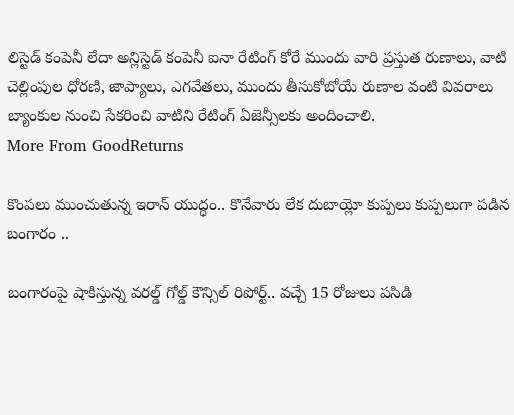లిస్టెడ్ కంపెనీ లేదా అన్లిస్టెడ్ కంపెనీ ఐనా రేటింగ్ కోరే ముందు వారి ప్రస్తుత రుణాలు, వాటి చెల్లింపుల ధోరణి, జాప్యాలు, ఎగవేతలు, ముందు తీసుకోబోయే రుణాల వంటి వివరాలు బ్యాంకుల నుంచి సేకరించి వాటిని రేటింగ్ ఏజెన్సీలకు అందించాలి.
More From GoodReturns

కొంపలు ముంచుతున్న ఇరాన్ యుద్ధం.. కొనేవారు లేక దుబాయ్లో కుప్పలు కుప్పలుగా పడిన బంగారం ..

బంగారంపై షాకిస్తున్న వరల్డ్ గోల్డ్ కౌన్సిల్ రిపోర్ట్.. వచ్చే 15 రోజులు పసిడి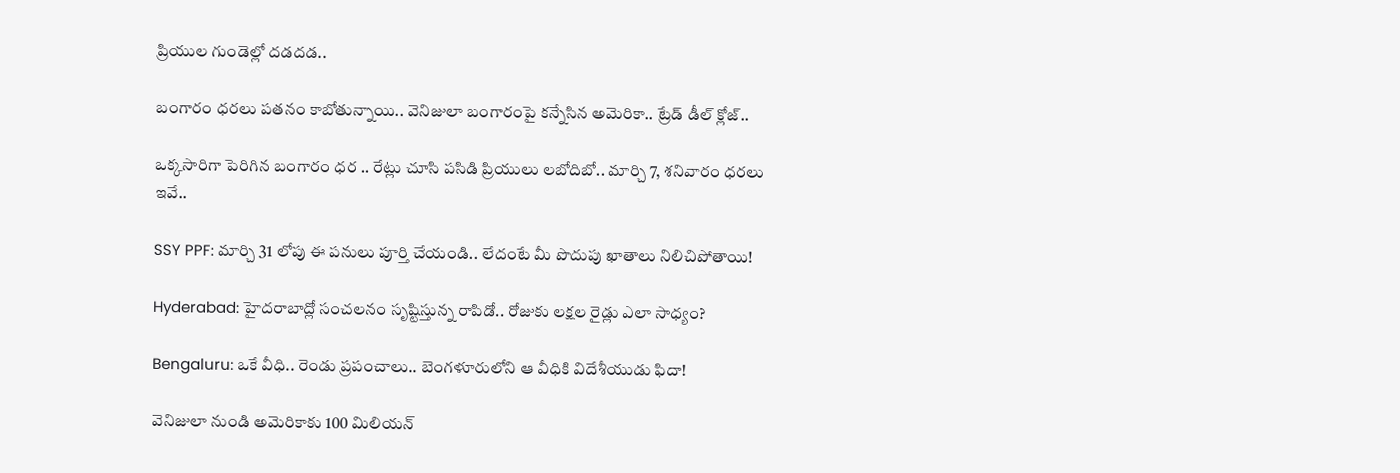ప్రియుల గుండెల్లో దడదడ..

బంగారం ధరలు పతనం కాబోతున్నాయి.. వెనిజులా బంగారంపై కన్నేసిన అమెరికా.. ట్రేడ్ డీల్ క్లోజ్..

ఒక్కసారిగా పెరిగిన బంగారం ధర .. రేట్లు చూసి పసిడి ప్రియులు లబోదిబో.. మార్చి 7, శనివారం ధరలు ఇవే..

SSY PPF: మార్చి 31 లోపు ఈ పనులు పూర్తి చేయండి.. లేదంటే మీ పొదుపు ఖాతాలు నిలిచిపోతాయి!

Hyderabad: హైదరాబాద్లో సంచలనం సృష్టిస్తున్న రాపిడో.. రోజుకు లక్షల రైడ్లు ఎలా సాధ్యం?

Bengaluru: ఒకే వీధి.. రెండు ప్రపంచాలు.. బెంగళూరులోని ఆ వీధికి విదేశీయుడు ఫిదా!

వెనిజులా నుండి అమెరికాకు 100 మిలియన్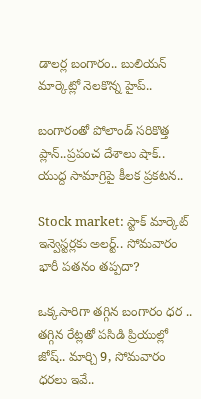డాలర్ల బంగారం.. బులియన్ మార్కెట్లో నెలకొన్న హైప్..

బంగారంతో పోలాండ్ సరికొత్త ప్లాన్..ప్రపంచ దేశాలు షాక్.. యుద్ద సామాగ్రిపై కీలక ప్రకటన..

Stock market: స్టాక్ మార్కెట్ ఇన్వెస్టర్లకు అలర్ట్.. సోమవారం భారీ పతనం తప్పదా?

ఒక్కసారిగా తగ్గిన బంగారం ధర .. తగ్గిన రేట్లతో పసిడి ప్రియుల్లో జోష్.. మార్చి 9, సోమవారం ధరలు ఇవే..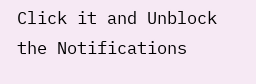Click it and Unblock the Notifications